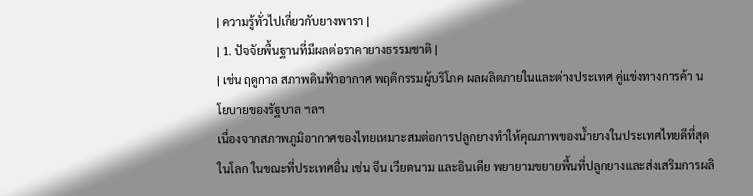| ความรู้ทั่วไปเกี่ยวกับยางพารา |
| 1. ปัจจัยพื้นฐานที่มีผลต่อราคายางธรรมชาติ |
| เช่น ฤดูกาล สภาพดินฟ้าอากาศ พฤติกรรมผู้บริโภค ผลผลิตภายในและต่างประเทศ คู่แข่งทางการค้า นโยบายของรัฐบาล ฯลฯ
เนื่องจากสภาพภูมิอากาศของไทยเหมาะสมต่อการปลูกยางทำให้คุณภาพของน้ำยางในประเทศไทยดีที่สุดในโลก ในขณะที่ประเทศอื่น เช่น จีน เวียดนาม และอินเดีย พยายามขยายพื้นที่ปลูกยางและส่งเสริมการผลิ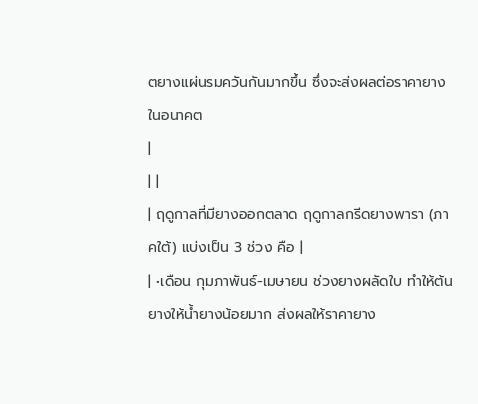ตยางแผ่นรมควันกันมากขึ้น ซึ่งจะส่งผลต่อราคายางในอนาคต
|
| |
| ฤดูกาลที่มียางออกตลาด ฤดูกาลกรีดยางพารา (ภาคใต้) แบ่งเป็น 3 ช่วง คือ |
| •เดือน กุมภาพันธ์-เมษายน ช่วงยางผลัดใบ ทำให้ต้นยางให้น้ำยางน้อยมาก ส่งผลให้ราคายาง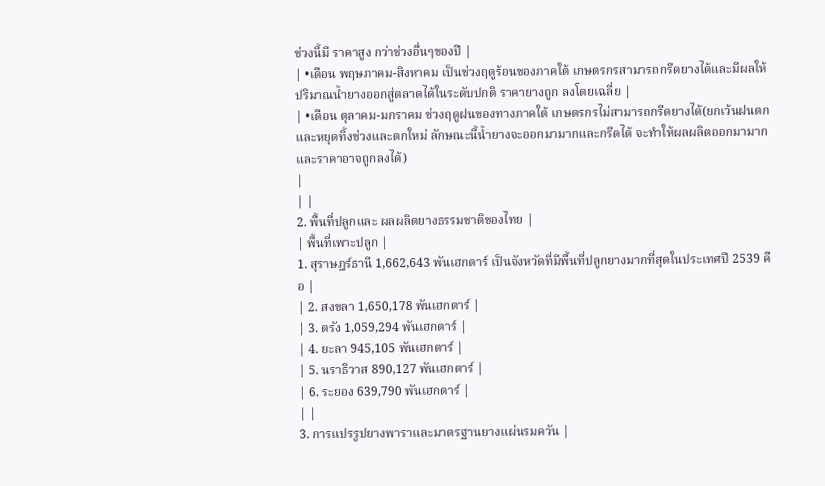ช่วงนี้มี ราคาสูง กว่าช่วงอื่นๆของปี |
| •เดือน พฤษภาคม-สิงหาคม เป็นช่วงฤดูร้อนของภาคใต้ เกษตรกรสามารถกรีดยางได้และมีผลให้ปริมาณน้ำยางออกสู่ตลาดได้ในระดับปกติ ราคายางถูก ลงโดยเฉลี่ย |
| •เดือน ตุลาคม-มกราคม ช่วงฤดูฝนของทางภาคใต้ เกษตรกรไม่สามารถกรีดยางได้(ยกเว้นฝนตกและหยุดทิ้งช่วงและตกใหม่ ลักษณะนี้น้ำยางจะออกมามากและกรีดได้ จะทำให้ผลผลิตออกมามากและราคาอาจถูกลงได้)
|
| |
2. พื้นที่ปลูกและ ผลผลิตยางธรรมชาติของไทย |
| พื้นที่เพาะปลูก |
1. สุราษฎร์ธานี 1,662,643 พันเฮกตาร์ เป็นจังหวัดที่มีพื้นที่ปลูกยางมากที่สุดในประเทศปี 2539 คือ |
| 2. สงขลา 1,650,178 พันเฮกตาร์ |
| 3. ตรัง 1,059,294 พันเฮกตาร์ |
| 4. ยะลา 945,105 พันเฮกตาร์ |
| 5. นราธิวาส 890,127 พันเฮกตาร์ |
| 6. ระยอง 639,790 พันเฮกตาร์ |
| |
3. การแปรรูปยางพาราและมาตรฐานยางแผ่นรมควัน |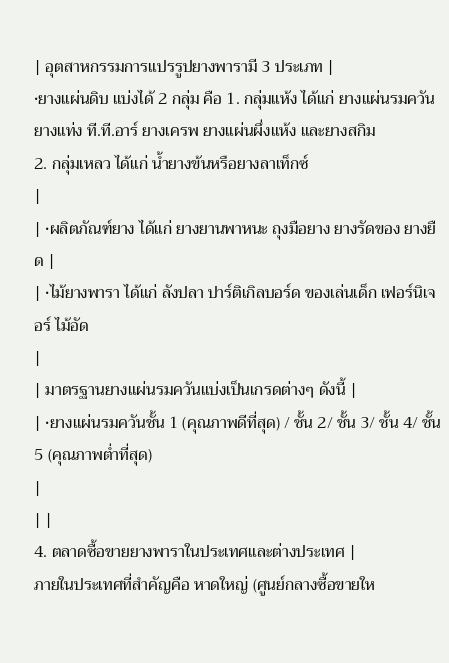| อุตสาหกรรมการแปรรูปยางพารามี 3 ประเภท |
•ยางแผ่นดิบ แบ่งได้ 2 กลุ่ม คือ 1. กลุ่มแห้ง ได้แก่ ยางแผ่นรมควัน ยางแท่ง ที.ที.อาร์ ยางเครพ ยางแผ่นผึ่งแห้ง และยางสกิม
2. กลุ่มเหลว ได้แก่ น้ำยางข้นหรือยางลาเท็กซ์
|
| •ผลิตภัณฑ์ยาง ได้แก่ ยางยานพาหนะ ถุงมือยาง ยางรัดของ ยางยืด |
| •ไม้ยางพารา ได้แก่ ลังปลา ปาร์ติเกิลบอร์ด ของเล่นเด็ก เฟอร์นิเจอร์ ไม้อัด
|
| มาตรฐานยางแผ่นรมควันแบ่งเป็นเกรดต่างๆ ดังนี้ |
| •ยางแผ่นรมควันชั้น 1 (คุณภาพดีที่สุด) / ชั้น 2/ ชั้น 3/ ชั้น 4/ ชั้น 5 (คุณภาพต่ำที่สุด)
|
| |
4. ตลาดซื้อขายยางพาราในประเทศและต่างประเทศ |
ภายในประเทศที่สำคัญคือ หาดใหญ่ (ศูนย์กลางซื้อขายให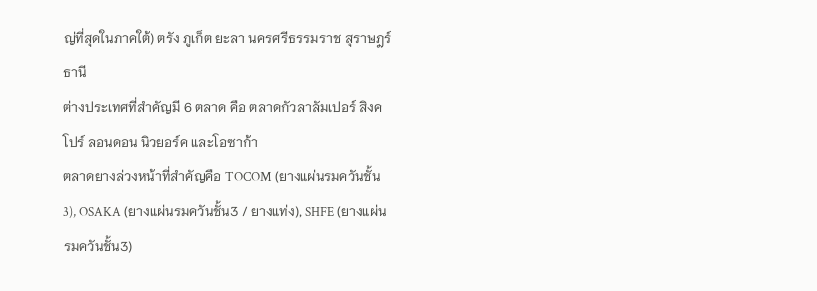ญ่ที่สุดในภาคใต้) ตรัง ภูเก็ต ยะลา นครศรีธรรมราช สุราษฎร์ธานี
ต่างประเทศที่สำคัญมี 6 ตลาด คือ ตลาดกัวลาลัมเปอร์ สิงคโปร์ ลอนดอน นิวยอร์ค และโอซาก้า
ตลาดยางล่วงหน้าที่สำคัญคือ TOCOM (ยางแผ่นรมควันชั้น3), OSAKA (ยางแผ่นรมควันชั้น3 / ยางแท่ง), SHFE (ยางแผ่นรมควันชั้น3)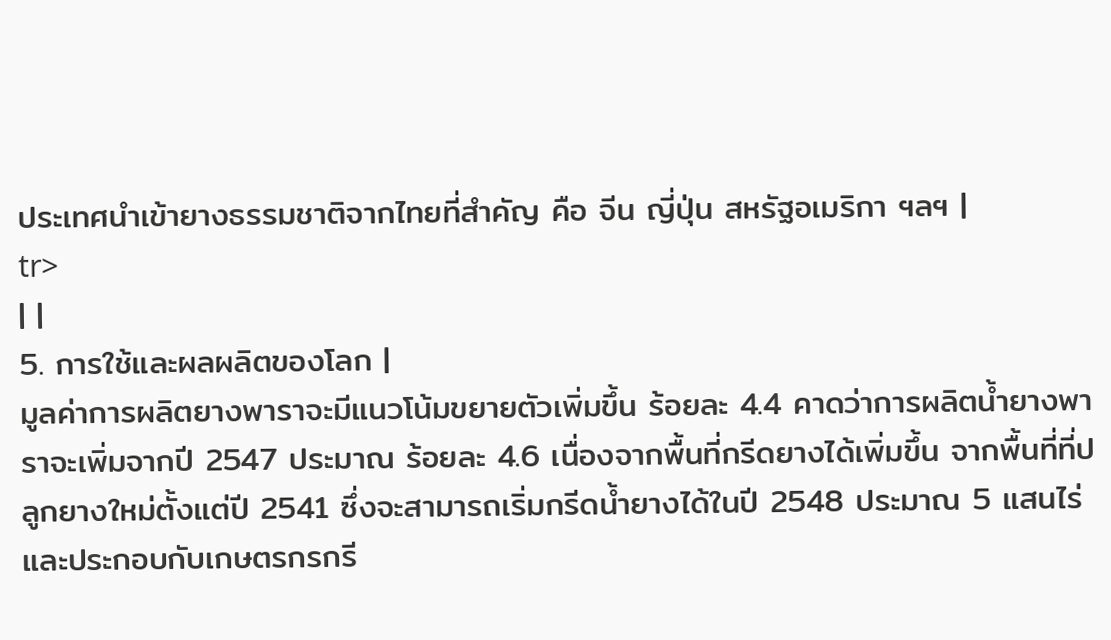ประเทศนำเข้ายางธรรมชาติจากไทยที่สำคัญ คือ จีน ญี่ปุ่น สหรัฐอเมริกา ฯลฯ |
tr>
| |
5. การใช้และผลผลิตของโลก |
มูลค่าการผลิตยางพาราจะมีแนวโน้มขยายตัวเพิ่มขึ้น ร้อยละ 4.4 คาดว่าการผลิตน้ำยางพาราจะเพิ่มจากปี 2547 ประมาณ ร้อยละ 4.6 เนื่องจากพื้นที่กรีดยางได้เพิ่มขึ้น จากพื้นที่ที่ปลูกยางใหม่ตั้งแต่ปี 2541 ซึ่งจะสามารถเริ่มกรีดน้ำยางได้ในปี 2548 ประมาณ 5 แสนไร่ และประกอบกับเกษตรกรกรี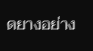ดยางอย่าง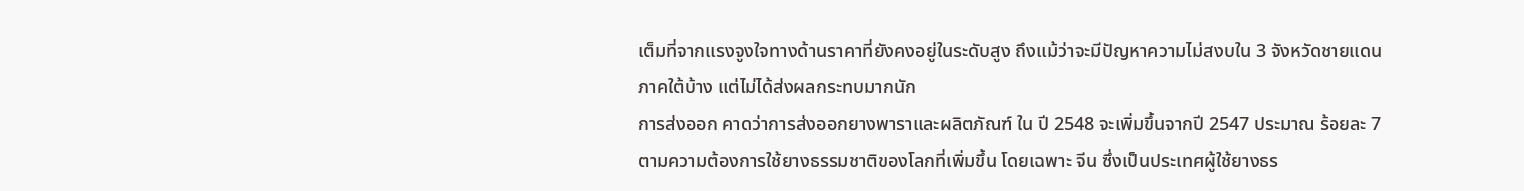เต็มที่จากแรงจูงใจทางด้านราคาที่ยังคงอยู่ในระดับสูง ถึงแม้ว่าจะมีปัญหาความไม่สงบใน 3 จังหวัดชายแดนภาคใต้บ้าง แต่ไม่ได้ส่งผลกระทบมากนัก
การส่งออก คาดว่าการส่งออกยางพาราและผลิตภัณฑ์ ใน ปี 2548 จะเพิ่มขึ้นจากปี 2547 ประมาณ ร้อยละ 7 ตามความต้องการใช้ยางธรรมชาติของโลกที่เพิ่มขึ้น โดยเฉพาะ จีน ซึ่งเป็นประเทศผู้ใช้ยางธร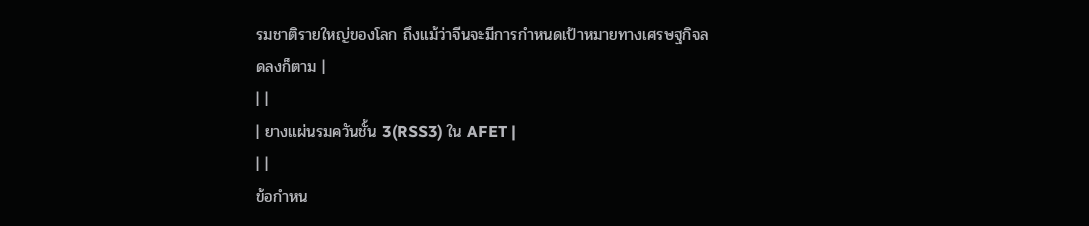รมชาติรายใหญ่ของโลก ถึงแม้ว่าจีนจะมีการกำหนดเป้าหมายทางเศรษฐกิจลดลงก็ตาม |
| |
| ยางแผ่นรมควันชั้น 3(RSS3) ใน AFET |
| |
ข้อกำหน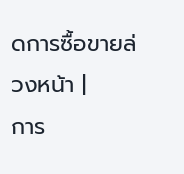ดการซื้อขายล่วงหน้า |
การ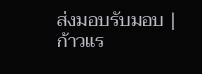ส่งมอบรับมอบ |
ก้าวแร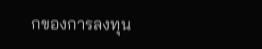กของการลงทุน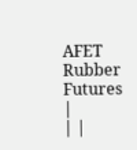AFET Rubber Futures |
| |